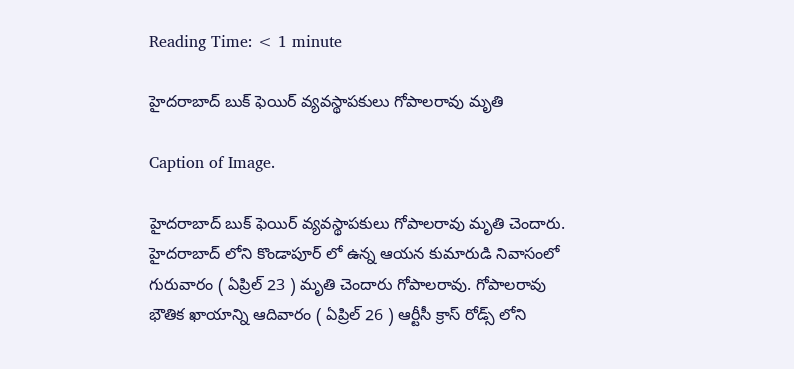Reading Time: < 1 minute

హైదరాబాద్ బుక్ ఫెయిర్ వ్యవస్థాపకులు గోపాలరావు మృతి

Caption of Image.

హైదరాబాద్ బుక్ ఫెయిర్ వ్యవస్థాపకులు గోపాలరావు మృతి చెందారు. హైదరాబాద్ లోని కొండాపూర్ లో ఉన్న ఆయన కుమారుడి నివాసంలో గురువారం ( ఏప్రిల్ 23 ) మృతి చెందారు గోపాలరావు. గోపాలరావు భౌతిక ఖాయాన్ని ఆదివారం ( ఏప్రిల్ 26 ) ఆర్టీసీ క్రాస్ రోడ్స్ లోని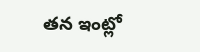తన ఇంట్లో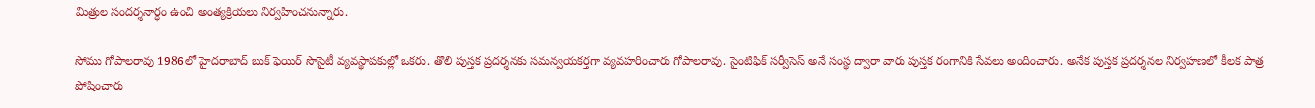మిత్రుల సందర్శనార్ధం ఉంచి అంత్యక్రియలు నిర్వహించనున్నారు.

సోము గోపాలరావు 1986లో హైదరాబాద్ బుక్ ఫెయిర్ సొసైటీ వ్యవస్థాపకుల్లో ఒకరు. తొలి పుస్తక ప్రదర్శనకు సమన్వయకర్తగా వ్యవహరించారు గోపాలరావు. సైంటిఫిక్ సర్వీసెస్ అనే సంస్థ ద్వారా వారు పుస్తక రంగానికి సేవలు అందించారు. అనేక పుస్తక ప్రదర్శనల నిర్వహణలో కీలక పాత్ర పోషించారు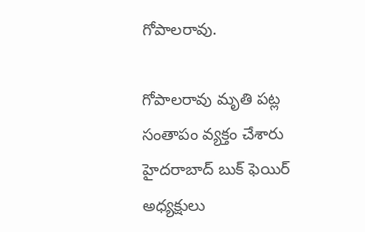గోపాలరావు.

గోపాలరావు మృతి పట్ల సంతాపం వ్యక్తం చేశారు హైదరాబాద్ బుక్ ఫెయిర్ అధ్యక్షులు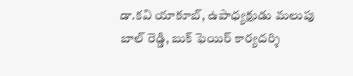డా.కవి యాకూబ్, ఉపాధ్యక్షుడు మలుపు బాల్ రెడ్డి, బుక్ ఫెయిర్ కార్యదర్శి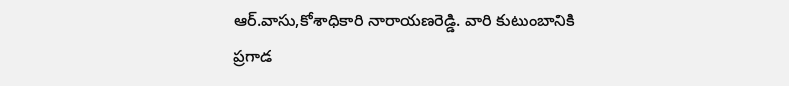ఆర్.వాసు,కోశాధికారి నారాయణరెడ్డి. వారి కుటుంబానికి ప్రగాడ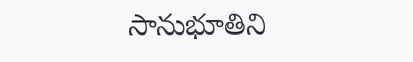సానుభూతిని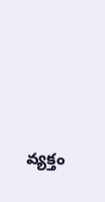వ్యక్తం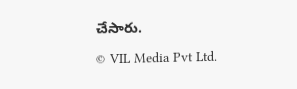చేసారు.

© VIL Media Pvt Ltd.